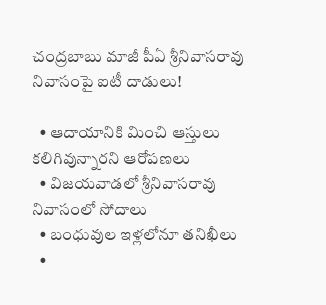చంద్రబాబు మాజీ పీఏ శ్రీనివాసరావు నివాసంపై ఐటీ దాడులు!

  • ఆదాయానికి మించి ఆస్తులు కలిగివున్నారని ఆరోపణలు
  • విజయవాడలో శ్రీనివాసరావు నివాసంలో సోదాలు
  • బంధువుల ఇళ్లలోనూ తనిఖీలు
  •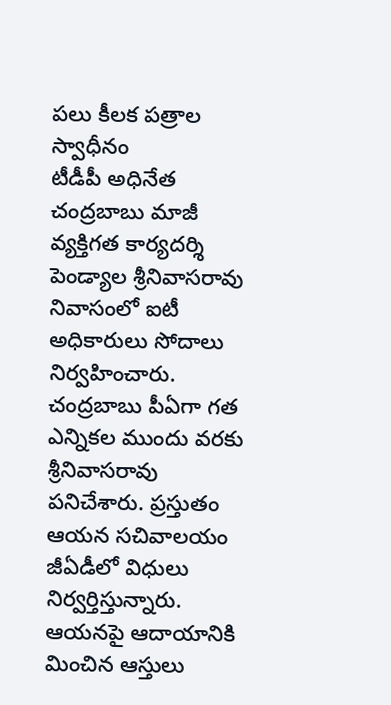పలు కీలక పత్రాల స్వాధీనం
టీడీపీ అధినేత చంద్రబాబు మాజీ వ్యక్తిగత కార్యదర్శి పెండ్యాల శ్రీనివాసరావు నివాసంలో ఐటీ అధికారులు సోదాలు నిర్వహించారు. చంద్రబాబు పీఏగా గత ఎన్నికల ముందు వరకు శ్రీనివాసరావు పనిచేశారు. ప్రస్తుతం ఆయన సచివాలయం జీఏడీలో విధులు నిర్వర్తిస్తున్నారు. ఆయనపై ఆదాయానికి మించిన ఆస్తులు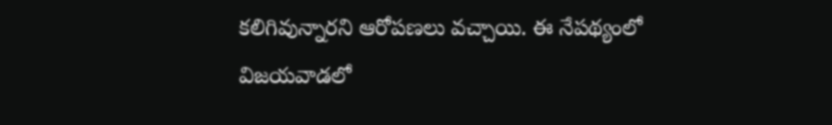కలిగివున్నారని ఆరోపణలు వచ్చాయి. ఈ నేపథ్యంలో విజయవాడలో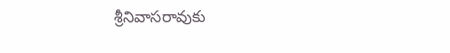శ్రీనివాసరావుకు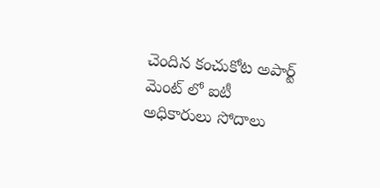చెందిన కంచుకోట అపార్ట్ మెంట్ లో ఐటీ అధికారులు సోదాలు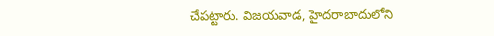చేపట్టారు. విజయవాడ, హైదరాబాదులోని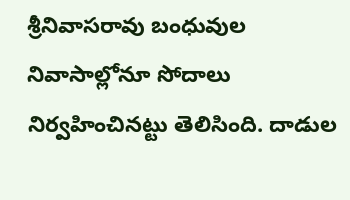శ్రీనివాసరావు బంధువుల నివాసాల్లోనూ సోదాలు నిర్వహించినట్టు తెలిసింది. దాడుల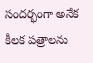సందర్భంగా అనేక కీలక పత్రాలను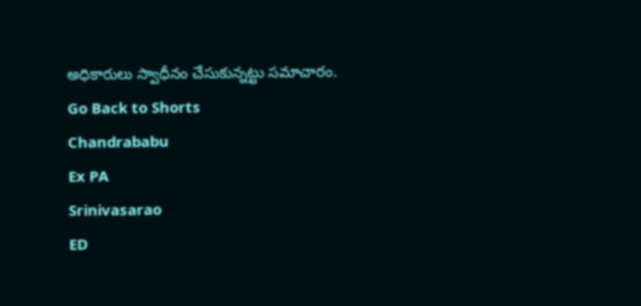అధికారులు స్వాధీనం చేసుకున్నట్టు సమాచారం.
Go Back to Shorts
Chandrababu
Ex PA
Srinivasarao
ED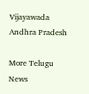Vijayawada
Andhra Pradesh

More Telugu News